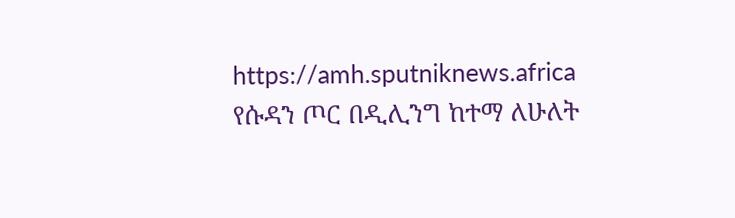https://amh.sputniknews.africa
የሱዳን ጦር በዲሊንግ ከተማ ለሁለት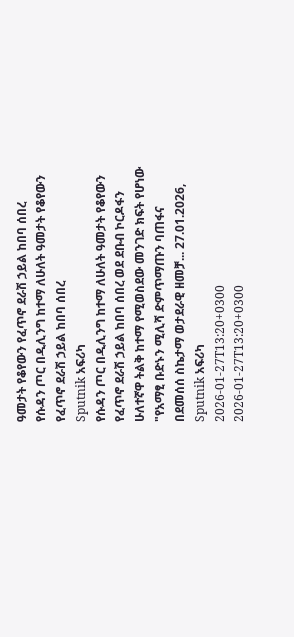ዓመታት የቆየውን የፈጥኖ ደራሽ ኃይል ከበባ ሰበረ
የሱዳን ጦር በዲሊንግ ከተማ ለሁለት ዓመታት የቆየውን የፈጥኖ ደራሽ ኃይል ከበባ ሰበረ
Sputnik አፍሪካ
የሱዳን ጦር በዲሊንግ ከተማ ለሁለት ዓመታት የቆየውን የፈጥኖ ደራሽ ኃይል ከበባ ሰበረ ወደ ደቡብ ኮርዶፋን ሁለተኛዋ ትልቅ ከተማ የሚወስደው መንገድ ክፍት የሆነው "የአማፂ ቡድኑን ሚሊሻ ድምጥማጡን ባጠፋና በደመሰሰ ስኬታማ ወታደራዊ ዘመቻ... 27.01.2026, Sputnik አፍሪካ
2026-01-27T13:20+0300
2026-01-27T13:20+0300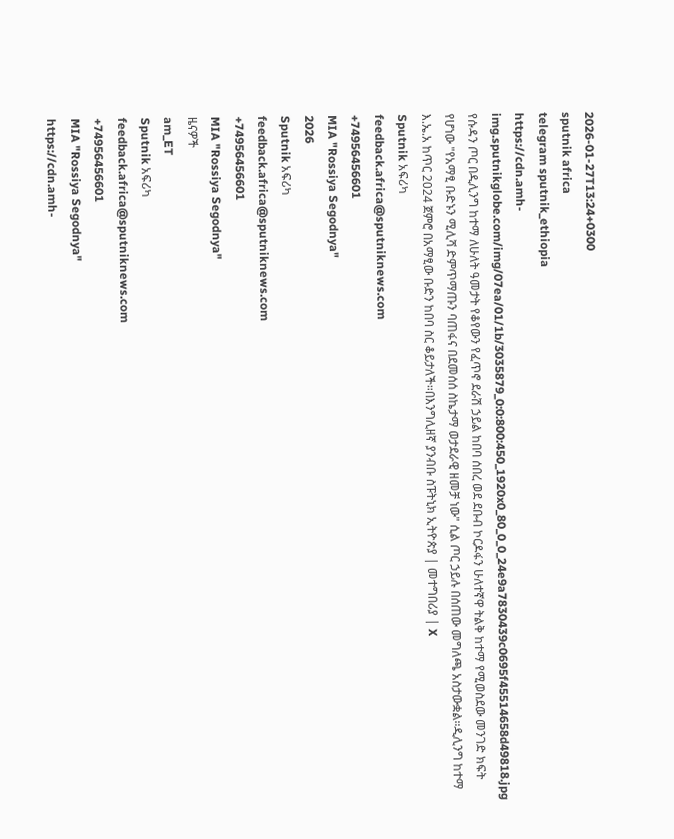2026-01-27T13:24+0300
sputnik africa
telegram sputnik_ethiopia
https://cdn.amh-img.sputnikglobe.com/img/07ea/01/1b/3035879_0:0:800:450_1920x0_80_0_0_24e9a7830439c0695f45514658d49818.jpg
የሱዳን ጦር በዲሊንግ ከተማ ለሁለት ዓመታት የቆየውን የፈጥኖ ደራሽ ኃይል ከበባ ሰበረ ወደ ደቡብ ኮርዶፋን ሁለተኛዋ ትልቅ ከተማ የሚወስደው መንገድ ክፍት የሆነው "የአማፂ ቡድኑን ሚሊሻ ድምጥማጡን ባጠፋና በደመሰሰ ስኬታማ ወታደራዊ ዘመቻ ነው" ሲል ጦር ኃይሉ በሰጠው መግለጫ አስታውቋል።ዲሊንግ ከተማ እ.ኤ.አ ከጥር 2024 ጀምሮ በአማፂው ቡድን ከበባ ስር ቆይታለች።በእንግሊዘኛ ያንብቡ ስፑትኒክ ኢትዮጵያ | መተግበሪያ | X
Sputnik አፍሪካ
feedback.africa@sputniknews.com
+74956456601
MIA "Rossiya Segodnya"
2026
Sputnik አፍሪካ
feedback.africa@sputniknews.com
+74956456601
MIA "Rossiya Segodnya"
ዜናዎች
am_ET
Sputnik አፍሪካ
feedback.africa@sputniknews.com
+74956456601
MIA "Rossiya Segodnya"
https://cdn.amh-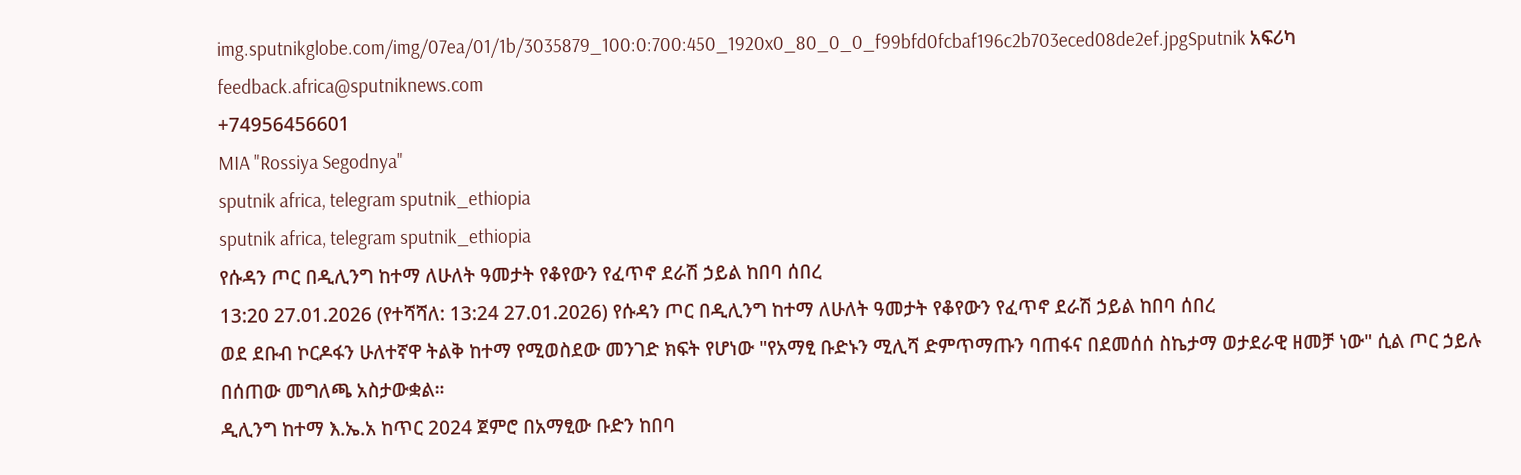img.sputnikglobe.com/img/07ea/01/1b/3035879_100:0:700:450_1920x0_80_0_0_f99bfd0fcbaf196c2b703eced08de2ef.jpgSputnik አፍሪካ
feedback.africa@sputniknews.com
+74956456601
MIA "Rossiya Segodnya"
sputnik africa, telegram sputnik_ethiopia
sputnik africa, telegram sputnik_ethiopia
የሱዳን ጦር በዲሊንግ ከተማ ለሁለት ዓመታት የቆየውን የፈጥኖ ደራሽ ኃይል ከበባ ሰበረ
13:20 27.01.2026 (የተሻሻለ: 13:24 27.01.2026) የሱዳን ጦር በዲሊንግ ከተማ ለሁለት ዓመታት የቆየውን የፈጥኖ ደራሽ ኃይል ከበባ ሰበረ
ወደ ደቡብ ኮርዶፋን ሁለተኛዋ ትልቅ ከተማ የሚወስደው መንገድ ክፍት የሆነው "የአማፂ ቡድኑን ሚሊሻ ድምጥማጡን ባጠፋና በደመሰሰ ስኬታማ ወታደራዊ ዘመቻ ነው" ሲል ጦር ኃይሉ በሰጠው መግለጫ አስታውቋል።
ዲሊንግ ከተማ እ.ኤ.አ ከጥር 2024 ጀምሮ በአማፂው ቡድን ከበባ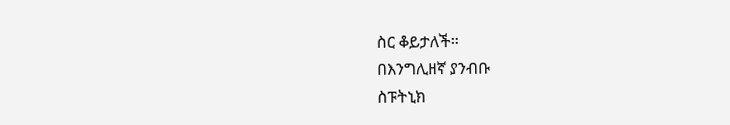ስር ቆይታለች።
በእንግሊዘኛ ያንብቡ
ስፑትኒክ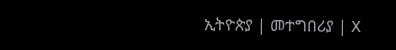ኢትዮጵያ | መተግበሪያ | X